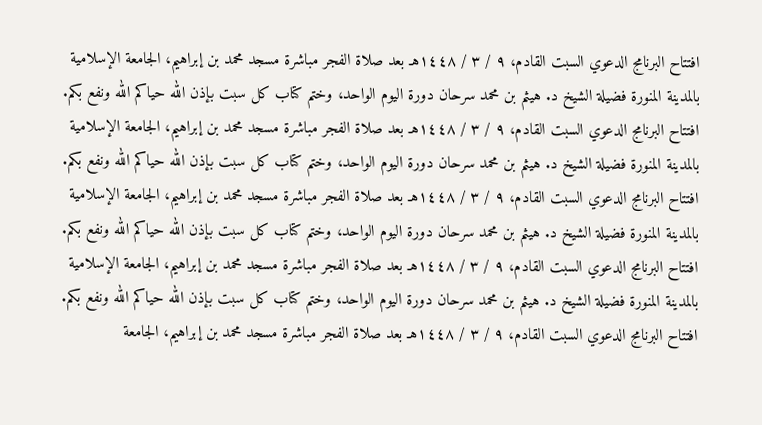افتتاح البرنامج الدعوي السبت القادم، ٩ / ٣ / ١٤٤٨هـ بعد صلاة الفجر مباشرة مسجد محمد بن إبراهيم، الجامعة الإسلامية بالمدينة المنورة فضيلة الشيخ د. هيثم بن محمد سرحان دورة اليوم الواحد، وختم كتاب كل سبت بإذن الله حياكم الله ونفع بكم. افتتاح البرنامج الدعوي السبت القادم، ٩ / ٣ / ١٤٤٨هـ بعد صلاة الفجر مباشرة مسجد محمد بن إبراهيم، الجامعة الإسلامية بالمدينة المنورة فضيلة الشيخ د. هيثم بن محمد سرحان دورة اليوم الواحد، وختم كتاب كل سبت بإذن الله حياكم الله ونفع بكم. افتتاح البرنامج الدعوي السبت القادم، ٩ / ٣ / ١٤٤٨هـ بعد صلاة الفجر مباشرة مسجد محمد بن إبراهيم، الجامعة الإسلامية بالمدينة المنورة فضيلة الشيخ د. هيثم بن محمد سرحان دورة اليوم الواحد، وختم كتاب كل سبت بإذن الله حياكم الله ونفع بكم. افتتاح البرنامج الدعوي السبت القادم، ٩ / ٣ / ١٤٤٨هـ بعد صلاة الفجر مباشرة مسجد محمد بن إبراهيم، الجامعة الإسلامية بالمدينة المنورة فضيلة الشيخ د. هيثم بن محمد سرحان دورة اليوم الواحد، وختم كتاب كل سبت بإذن الله حياكم الله ونفع بكم. افتتاح البرنامج الدعوي السبت القادم، ٩ / ٣ / ١٤٤٨هـ بعد صلاة الفجر مباشرة مسجد محمد بن إبراهيم، الجامعة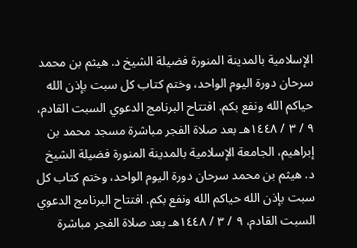الإسلامية بالمدينة المنورة فضيلة الشيخ د. هيثم بن محمد سرحان دورة اليوم الواحد، وختم كتاب كل سبت بإذن الله حياكم الله ونفع بكم. افتتاح البرنامج الدعوي السبت القادم، ٩ / ٣ / ١٤٤٨هـ بعد صلاة الفجر مباشرة مسجد محمد بن إبراهيم، الجامعة الإسلامية بالمدينة المنورة فضيلة الشيخ د. هيثم بن محمد سرحان دورة اليوم الواحد، وختم كتاب كل سبت بإذن الله حياكم الله ونفع بكم. افتتاح البرنامج الدعوي السبت القادم، ٩ / ٣ / ١٤٤٨هـ بعد صلاة الفجر مباشرة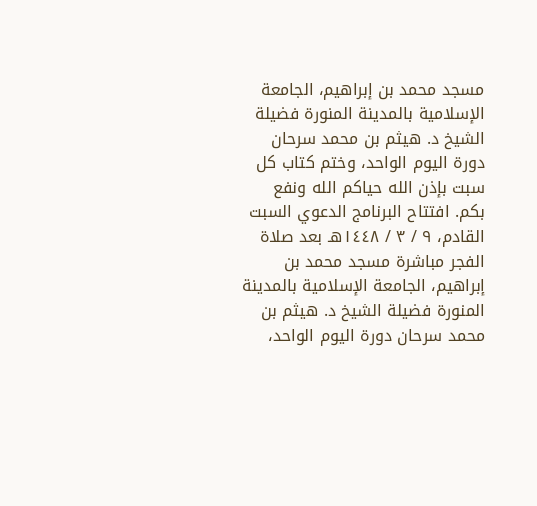مسجد محمد بن إبراهيم، الجامعة الإسلامية بالمدينة المنورة فضيلة الشيخ د. هيثم بن محمد سرحان دورة اليوم الواحد، وختم كتاب كل سبت بإذن الله حياكم الله ونفع بكم. افتتاح البرنامج الدعوي السبت القادم، ٩ / ٣ / ١٤٤٨هـ بعد صلاة الفجر مباشرة مسجد محمد بن إبراهيم، الجامعة الإسلامية بالمدينة المنورة فضيلة الشيخ د. هيثم بن محمد سرحان دورة اليوم الواحد،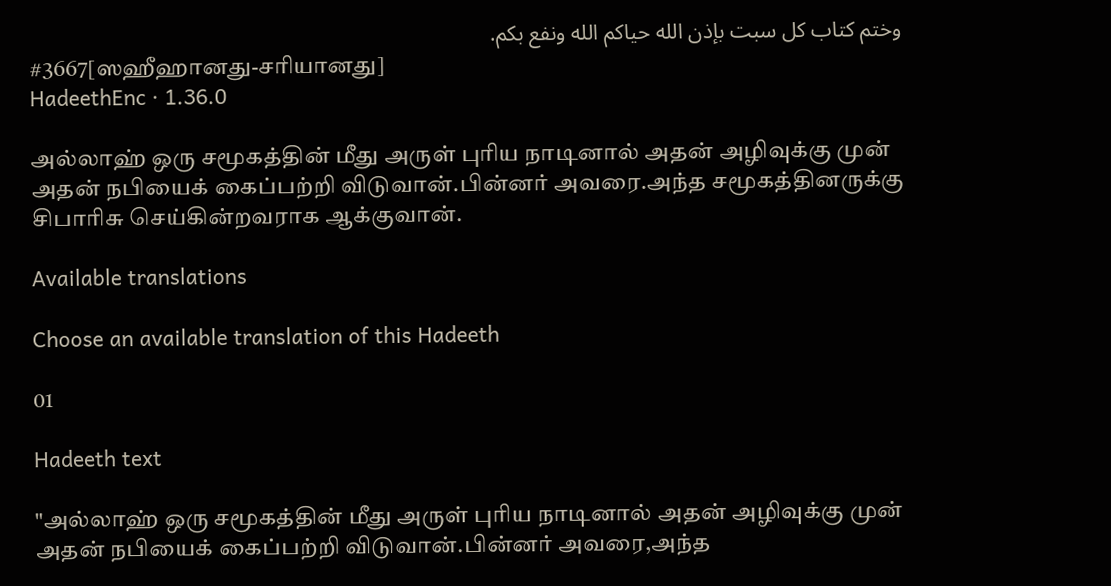وختم كتاب كل سبت بإذن الله حياكم الله ونفع بكم.
#3667[ஸஹீஹானது-சரியானது]
HadeethEnc · 1.36.0

அல்லாஹ் ஒரு சமூகத்தின் மீது அருள் புரிய நாடினால் அதன் அழிவுக்கு முன் அதன் நபியைக் கைப்பற்றி விடுவான்.பின்னர் அவரை.அந்த சமூகத்தினருக்கு சிபாரிசு செய்கின்றவராக ஆக்குவான்.

Available translations

Choose an available translation of this Hadeeth

01

Hadeeth text

"அல்லாஹ் ஒரு சமூகத்தின் மீது அருள் புரிய நாடினால் அதன் அழிவுக்கு முன் அதன் நபியைக் கைப்பற்றி விடுவான்.பின்னர் அவரை,அந்த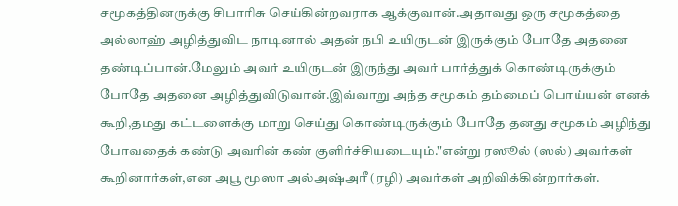சமூகத்தினருக்கு சிபாரிசு செய்கின்றவராக ஆக்குவான்.அதாவது ஒரு சமூகத்தை அல்லாஹ் அழித்துவிட நாடினால் அதன் நபி உயிருடன் இருக்கும் போதே அதனை தண்டிப்பான்.மேலும் அவர் உயிருடன் இருந்து அவர் பார்த்துக் கொண்டிருக்கும் போதே அதனை அழித்துவிடுவான்.இவ்வாறு அந்த சமூகம் தம்மைப் பொய்யன் எனக் கூறி,தமது கட்டளைக்கு மாறு செய்து கொண்டிருக்கும் போதே தனது சமூகம் அழிந்து போவதைக் கண்டு அவரின் கண் குளிர்ச்சியடையும்."என்று ரஸூல் (ஸல்) அவர்கள் கூறினார்கள்,என அபூ மூஸா அல்அஷ்அரீ (ரழி) அவர்கள் அறிவிக்கின்றார்கள்.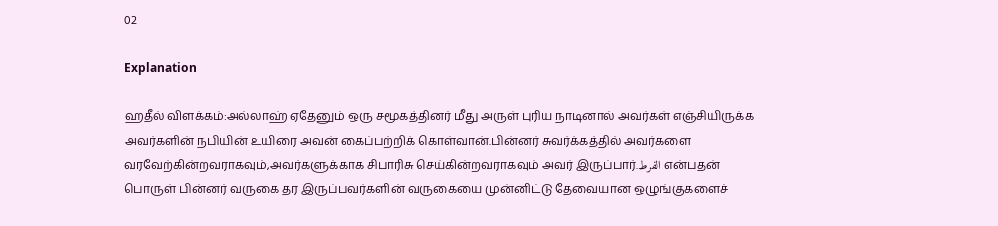02

Explanation

ஹதீல் விளக்கம்:அல்லாஹ் ஏதேனும் ஒரு சமூகத்தினர் மீது அருள் புரிய நாடினால் அவர்கள் எஞ்சியிருக்க அவர்களின் நபியின் உயிரை அவன் கைப்பற்றிக் கொள்வான்.பின்னர் சுவர்க்கத்தில் அவர்களை வரவேற்கின்றவராகவும்,அவர்களுக்காக சிபாரிசு செய்கின்றவராகவும் அவர் இருப்பார்.الفرط என்பதன் பொருள் பின்னர் வருகை தர இருப்பவர்களின் வருகையை முன்னிட்டு தேவையான ஒழுங்குகளைச்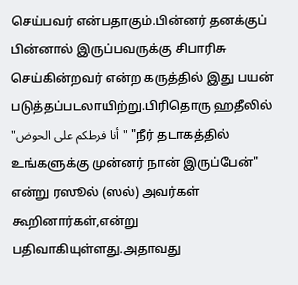செய்பவர் என்பதாகும்.பின்னர் தனக்குப் பின்னால் இருப்பவருக்கு சிபாரிசு செய்கின்றவர் என்ற கருத்தில் இது பயன் படுத்தப்படலாயிற்று.பிரிதொரு ஹதீலில் "أنا فرطكم على الحوض" "நீர் தடாகத்தில் உங்களுக்கு முன்னர் நான் இருப்பேன்" என்று ரஸூல் (ஸல்) அவர்கள் கூறினார்கள்,என்று பதிவாகியுள்ளது.அதாவது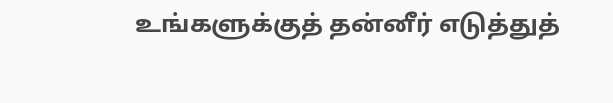உங்களுக்குத் தன்னீர் எடுத்துத்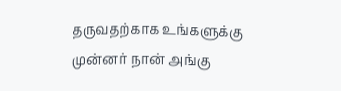தருவதற்காக உங்களுக்கு முன்னர் நான் அங்கு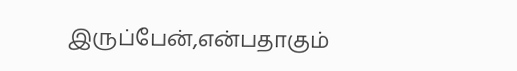இருப்பேன்,என்பதாகும்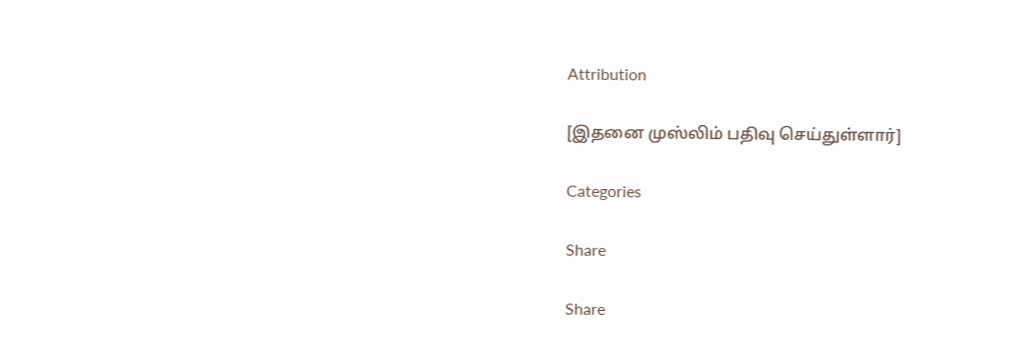Attribution

[இதனை முஸ்லிம் பதிவு செய்துள்ளார்]

Categories

Share

Share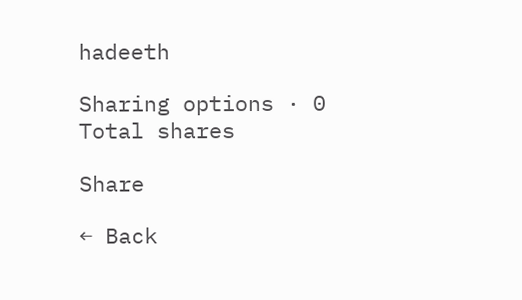hadeeth

Sharing options · 0 Total shares

Share

← Back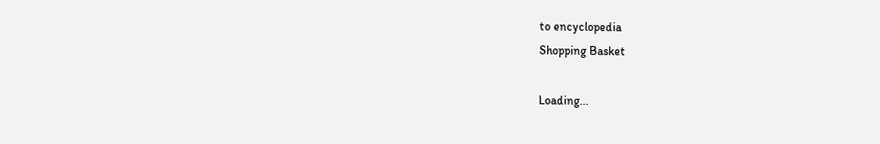to encyclopedia
Shopping Basket

Loading...